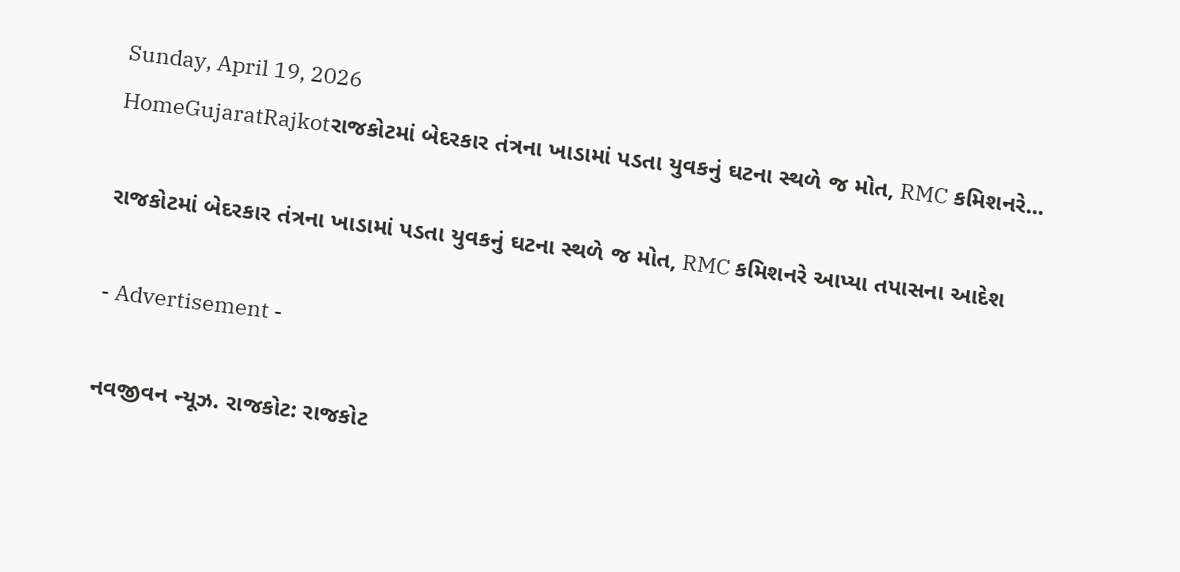Sunday, April 19, 2026
HomeGujaratRajkotરાજકોટમાં બેદરકાર તંત્રના ખાડામાં પડતા યુવકનું ઘટના સ્થળે જ મોત, RMC કમિશનરે...

રાજકોટમાં બેદરકાર તંત્રના ખાડામાં પડતા યુવકનું ઘટના સ્થળે જ મોત, RMC કમિશનરે આપ્યા તપાસના આદેશ

- Advertisement -

નવજીવન ન્યૂઝ. રાજકોટ: રાજકોટ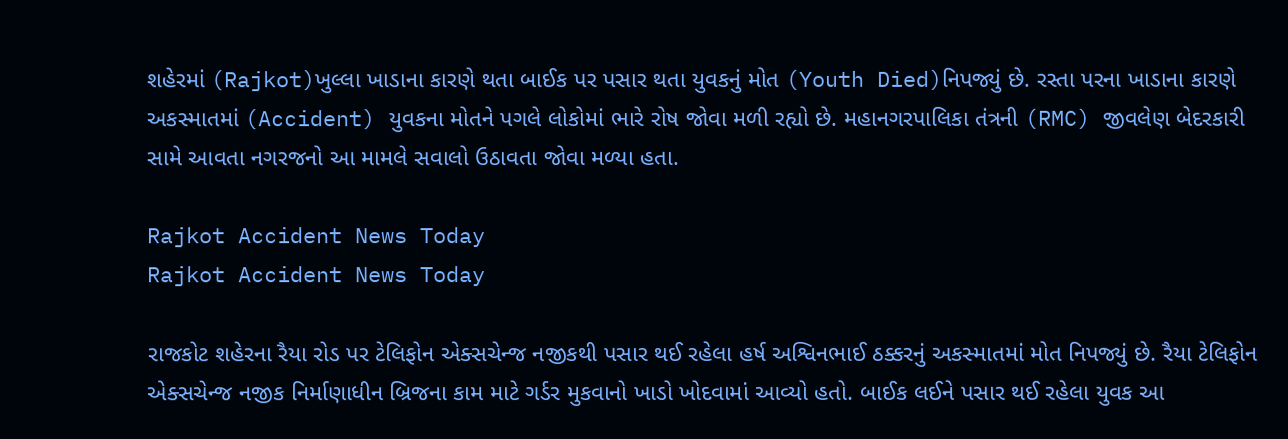શહેરમાં (Rajkot)ખુલ્લા ખાડાના કારણે થતા બાઈક પર પસાર થતા યુવકનું મોત (Youth Died)નિપજ્યું છે. રસ્તા પરના ખાડાના કારણે અકસ્માતમાં (Accident) યુવકના મોતને પગલે લોકોમાં ભારે રોષ જોવા મળી રહ્યો છે. મહાનગરપાલિકા તંત્રની (RMC) જીવલેણ બેદરકારી સામે આવતા નગરજનો આ મામલે સવાલો ઉઠાવતા જોવા મળ્યા હતા.

Rajkot Accident News Today
Rajkot Accident News Today

રાજકોટ શહેરના રૈયા રોડ પર ટેલિફોન એક્સચેન્જ નજીકથી પસાર થઈ રહેલા હર્ષ અશ્વિનભાઈ ઠક્કરનું અકસ્માતમાં મોત નિપજ્યું છે. રૈયા ટેલિફોન એક્સચેન્જ નજીક નિર્માણાધીન બ્રિજના કામ માટે ગર્ડર મુકવાનો ખાડો ખોદવામાં આવ્યો હતો. બાઈક લઈને પસાર થઈ રહેલા યુવક આ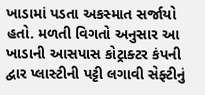ખાડામાં પડતા અકસ્માત સર્જાયો હતો. મળતી વિગતો અનુસાર આ ખાડાની આસપાસ કોટ્રાક્ટર કંપની દ્વાર પ્લાસ્ટીની પટ્ટી લગાવી સેફ્ટીનું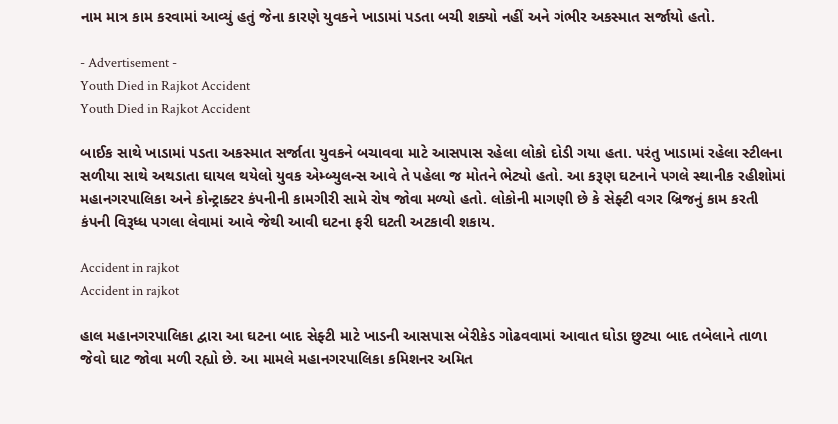નામ માત્ર કામ કરવામાં આવ્યું હતું જેના કારણે યુવકને ખાડામાં પડતા બચી શક્યો નહીં અને ગંભીર અકસ્માત સર્જાયો હતો.

- Advertisement -
Youth Died in Rajkot Accident
Youth Died in Rajkot Accident

બાઈક સાથે ખાડામાં પડતા અકસ્માત સર્જાતા યુવકને બચાવવા માટે આસપાસ રહેલા લોકો દોડી ગયા હતા. પરંતુ ખાડામાં રહેલા સ્ટીલના સળીયા સાથે અથડાતા ઘાયલ થયેલો યુવક એમ્બ્યુલન્સ આવે તે પહેલા જ મોતને ભેટ્યો હતો. આ કરૂણ ઘટનાને પગલે સ્થાનીક રહીશોમાં મહાનગરપાલિકા અને કોન્ટ્રાક્ટર કંપનીની કામગીરી સામે રોષ જોવા મળ્યો હતો. લોકોની માગણી છે કે સેફ્ટી વગર બ્રિજનું કામ કરતી કંપની વિરૂધ્ધ પગલા લેવામાં આવે જેથી આવી ઘટના ફરી ઘટતી અટકાવી શકાય.

Accident in rajkot
Accident in rajkot

હાલ મહાનગરપાલિકા દ્વારા આ ઘટના બાદ સેફ્ટી માટે ખાડની આસપાસ બેરીકેડ ગોઢવવામાં આવાત ઘોડા છુટ્યા બાદ તબેલાને તાળા જેવો ઘાટ જોવા મળી રહ્યો છે. આ મામલે મહાનગરપાલિકા કમિશનર અમિત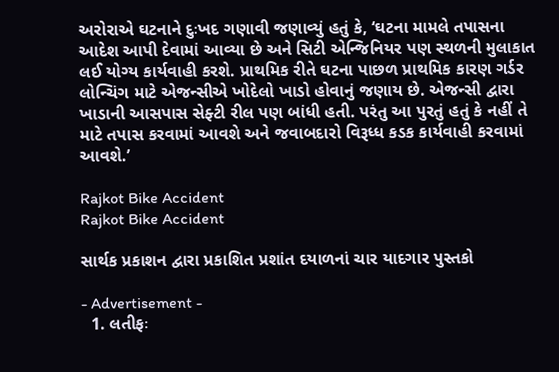અરોરાએ ઘટનાને દુઃખદ ગણાવી જણાવ્યું હતું કે, ‘ઘટના મામલે તપાસના આદેશ આપી દેવામાં આવ્યા છે અને સિટી એન્જિનિયર પણ સ્થળની મુલાકાત લઈ યોગ્ય કાર્યવાહી કરશે. પ્રાથમિક રીતે ઘટના પાછળ પ્રાથમિક કારણ ગર્ડર લોન્ચિંગ માટે એજન્સીએ ખોદેલો ખાડો હોવાનું જણાય છે. એજન્સી દ્વારા ખાડાની આસપાસ સેફ્ટી રીલ પણ બાંધી હતી. પરંતુ આ પુરતું હતું કે નહીં તે માટે તપાસ કરવામાં આવશે અને જવાબદારો વિરૂધ્ધ કડક કાર્યવાહી કરવામાં આવશે.’

Rajkot Bike Accident
Rajkot Bike Accident

સાર્થક પ્રકાશન દ્વારા પ્રકાશિત પ્રશાંત દયાળનાં ચાર યાદગાર પુસ્તકો

- Advertisement -
  1. લતીફઃ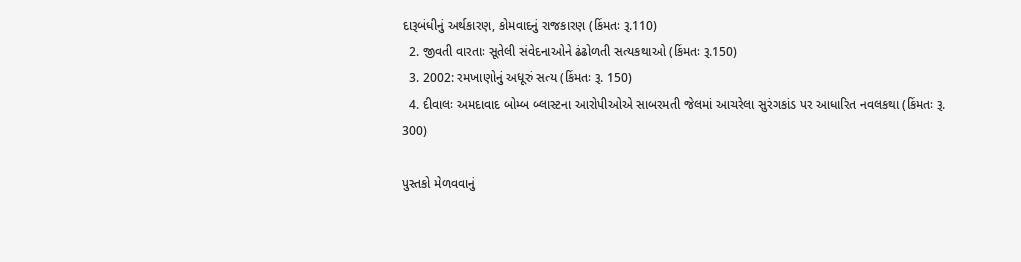દારૂબંધીનું અર્થકારણ, કોમવાદનું રાજકારણ (કિંમતઃ રૂ.110)
  2. જીવતી વારતાઃ સૂતેલી સંવેદનાઓને ઢંઢોળતી સત્યકથાઓ (કિંમતઃ રૂ.150)
  3. 2002: રમખાણોનું અધૂરું સત્ય (કિંમતઃ રૂ. 150)
  4. દીવાલઃ અમદાવાદ બોમ્બ બ્લાસ્ટના આરોપીઓએ સાબરમતી જેલમાં આચરેલા સુરંગકાંડ પર આધારિત નવલકથા (કિંમતઃ રૂ. 300)

પુસ્તકો મેળવવાનું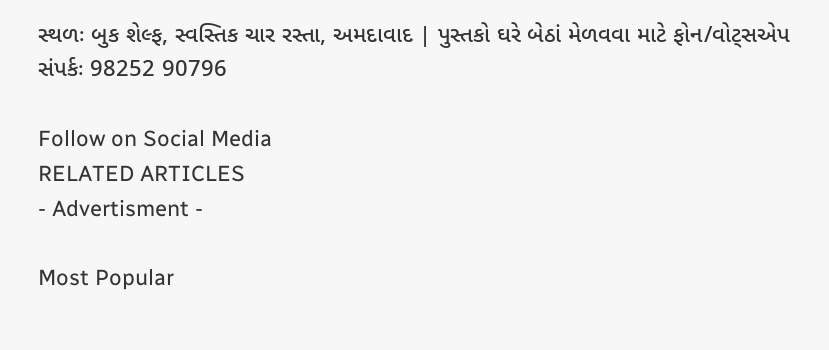સ્થળઃ બુક શેલ્ફ, સ્વસ્તિક ચાર રસ્તા, અમદાવાદ | પુસ્તકો ઘરે બેઠાં મેળવવા માટે ફોન/વોટ્સએપ સંપર્કઃ 98252 90796

Follow on Social Media
RELATED ARTICLES
- Advertisment -

Most Popular